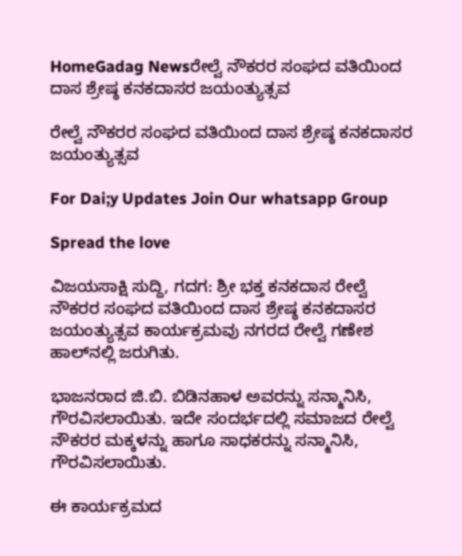HomeGadag Newsರೇಲ್ವೆ ನೌಕರರ ಸಂಘದ ವತಿಯಿಂದ ದಾಸ ಶ್ರೇಷ್ಠ ಕನಕದಾಸರ ಜಯಂತ್ಯುತ್ಸವ

ರೇಲ್ವೆ ನೌಕರರ ಸಂಘದ ವತಿಯಿಂದ ದಾಸ ಶ್ರೇಷ್ಠ ಕನಕದಾಸರ ಜಯಂತ್ಯುತ್ಸವ

For Dai;y Updates Join Our whatsapp Group

Spread the love

ವಿಜಯಸಾಕ್ಷಿ ಸುದ್ದಿ, ಗದಗ: ಶ್ರೀ ಭಕ್ತ ಕನಕದಾಸ ರೇಲ್ವೆ ನೌಕರರ ಸಂಘದ ವತಿಯಿಂದ ದಾಸ ಶ್ರೇಷ್ಠ ಕನಕದಾಸರ ಜಯಂತ್ಯುತ್ಸವ ಕಾರ್ಯಕ್ರಮವು ನಗರದ ರೇಲ್ವೆ ಗಣೇಶ ಹಾಲ್‌ನಲ್ಲಿ ಜರುಗಿತು.

ಭಾಜನರಾದ ಜಿ.ಬಿ. ಬಿಡಿನಹಾಳ ಅವರನ್ನು ಸನ್ಮಾನಿಸಿ, ಗೌರವಿಸಲಾಯಿತು. ಇದೇ ಸಂದರ್ಭದಲ್ಲಿ ಸಮಾಜದ ರೇಲ್ವೆ ನೌಕರರ ಮಕ್ಕಳನ್ನು ಹಾಗೂ ಸಾಧಕರನ್ನು ಸನ್ಮಾನಿಸಿ, ಗೌರವಿಸಲಾಯಿತು.

ಈ ಕಾರ್ಯಕ್ರಮದ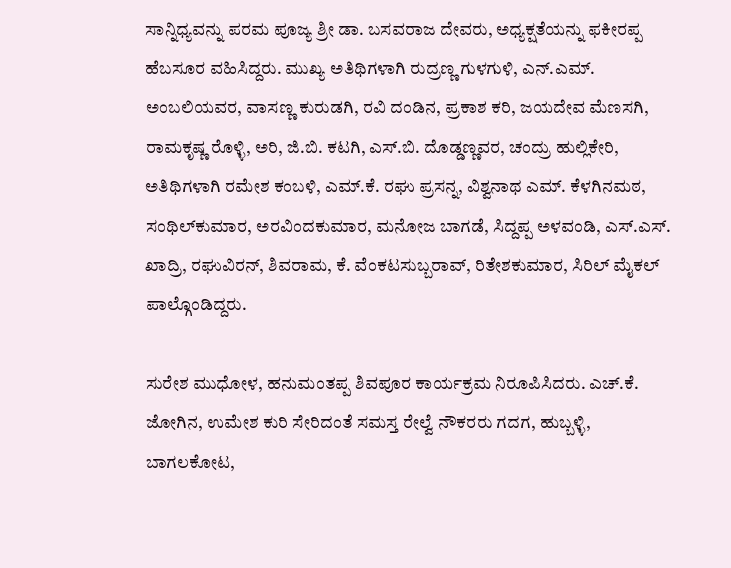ಸಾನ್ನಿಧ್ಯವನ್ನು ಪರಮ ಪೂಜ್ಯ ಶ್ರೀ ಡಾ. ಬಸವರಾಜ ದೇವರು, ಅಧ್ಯಕ್ಷತೆಯನ್ನು ಫಕೀರಪ್ಪ ಹೆಬಸೂರ ವಹಿಸಿದ್ದರು. ಮುಖ್ಯ ಅತಿಥಿಗಳಾಗಿ ರುದ್ರಣ್ಣ ಗುಳಗುಳಿ, ಎನ್.ಎಮ್. ಅಂಬಲಿಯವರ, ವಾಸಣ್ಣ ಕುರುಡಗಿ, ರವಿ ದಂಡಿನ, ಪ್ರಕಾಶ ಕರಿ, ಜಯದೇವ ಮೆಣಸಗಿ, ರಾಮಕೃಷ್ಣ ರೊಳ್ಳಿ, ಅರಿ, ಜಿ.ಬಿ. ಕಟಗಿ, ಎಸ್.ಬಿ. ದೊಡ್ಡಣ್ಣವರ, ಚಂದ್ರು ಹುಲ್ಲಿಕೇರಿ, ಅತಿಥಿಗಳಾಗಿ ರಮೇಶ ಕಂಬಳಿ, ಎಮ್.ಕೆ. ರಘು ಪ್ರಸನ್ನ, ವಿಶ್ವನಾಥ ಎಮ್. ಕೆಳಗಿನಮಠ, ಸಂಥಿಲ್‌ಕುಮಾರ, ಅರವಿಂದಕುಮಾರ, ಮನೋಜ ಬಾಗಡೆ, ಸಿದ್ದಪ್ಪ ಅಳವಂಡಿ, ಎಸ್.ಎಸ್. ಖಾದ್ರಿ, ರಘುವಿರನ್, ಶಿವರಾಮ, ಕೆ. ವೆಂಕಟಸುಬ್ಬರಾವ್, ರಿತೇಶಕುಮಾರ, ಸಿರಿಲ್ ಮೈಕಲ್ ಪಾಲ್ಗೊಂಡಿದ್ದರು.

ಸುರೇಶ ಮುಧೋಳ, ಹನುಮಂತಪ್ಪ ಶಿವಪೂರ ಕಾರ್ಯಕ್ರಮ ನಿರೂಪಿಸಿದರು. ಎಚ್.ಕೆ. ಜೋಗಿನ, ಉಮೇಶ ಕುರಿ ಸೇರಿದಂತೆ ಸಮಸ್ತ ರೇಲ್ವೆ ನೌಕರರು ಗದಗ, ಹುಬ್ಬಳ್ಳಿ, ಬಾಗಲಕೋಟ,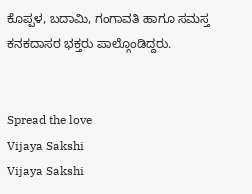ಕೊಪ್ಪಳ, ಬದಾಮಿ, ಗಂಗಾವತಿ ಹಾಗೂ ಸಮಸ್ತ ಕನಕದಾಸರ ಭಕ್ತರು ಪಾಲ್ಗೊಂಡಿದ್ದರು.


Spread the love
Vijaya Sakshi
Vijaya Sakshi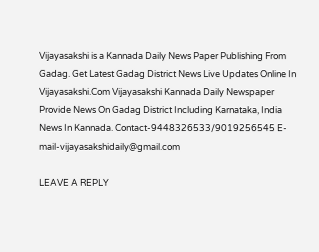Vijayasakshi is a Kannada Daily News Paper Publishing From Gadag. Get Latest Gadag District News Live Updates Online In Vijayasakshi.Com Vijayasakshi Kannada Daily Newspaper Provide News On Gadag District Including Karnataka, India News In Kannada. Contact-9448326533/9019256545 E-mail-vijayasakshidaily@gmail.com

LEAVE A REPLY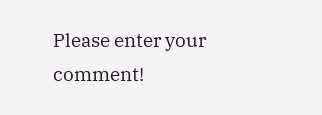Please enter your comment!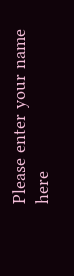Please enter your name here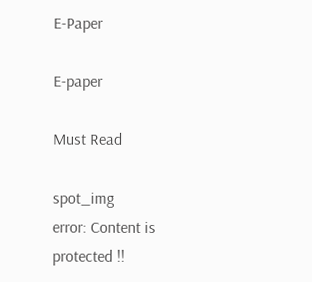E-Paper

E-paper

Must Read

spot_img
error: Content is protected !!